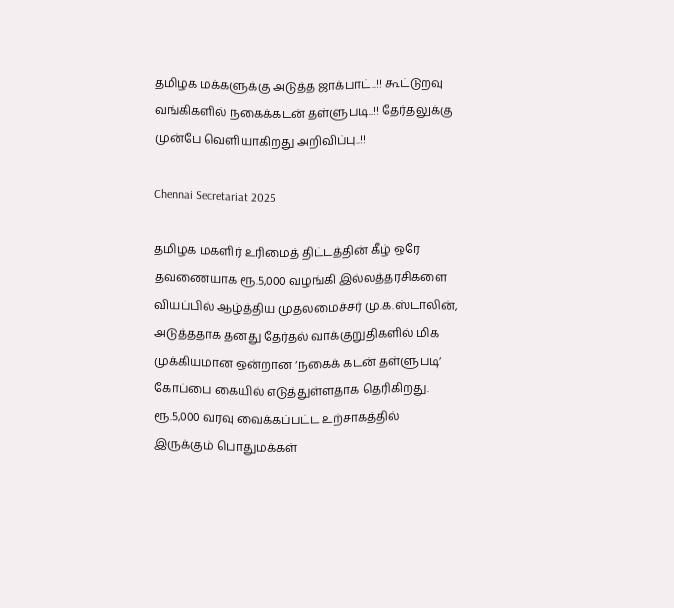தமிழக மக்களுக்கு அடுத்த ஜாக்பாட்..!! கூட்டுறவு வங்கிகளில் நகைக்கடன் தள்ளுபடி..!! தேர்தலுக்கு முன்பே வெளியாகிறது அறிவிப்பு..!!

Chennai Secretariat 2025

தமிழக மகளிர் உரிமைத் திட்டத்தின் கீழ் ஒரே தவணையாக ரூ.5,000 வழங்கி இல்லத்தரசிகளை வியப்பில் ஆழ்த்திய முதலமைச்சர் மு.க.ஸ்டாலின், அடுத்ததாக தனது தேர்தல் வாக்குறுதிகளில் மிக முக்கியமான ஒன்றான ‘நகைக் கடன் தள்ளுபடி’ கோப்பை கையில் எடுத்துள்ளதாக தெரிகிறது. ரூ.5,000 வரவு வைக்கப்பட்ட உற்சாகத்தில் இருக்கும் பொதுமக்கள்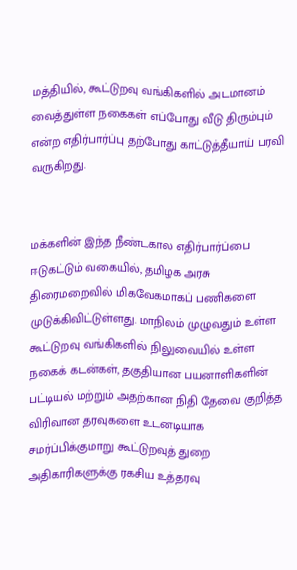மத்தியில், கூட்டுறவு வங்கிகளில் அடமானம் வைத்துள்ள நகைகள் எப்போது வீடு திரும்பும் என்ற எதிர்பார்ப்பு தற்போது காட்டுத்தீயாய் பரவி வருகிறது.


மக்களின் இந்த நீண்டகால எதிர்பார்ப்பை ஈடுகட்டும் வகையில், தமிழக அரசு திரைமறைவில் மிகவேகமாகப் பணிகளை முடுக்கிவிட்டுள்ளது. மாநிலம் முழுவதும் உள்ள கூட்டுறவு வங்கிகளில் நிலுவையில் உள்ள நகைக் கடன்கள், தகுதியான பயனாளிகளின் பட்டியல் மற்றும் அதற்கான நிதி தேவை குறித்த விரிவான தரவுகளை உடனடியாக சமர்ப்பிக்குமாறு கூட்டுறவுத் துறை அதிகாரிகளுக்கு ரகசிய உத்தரவு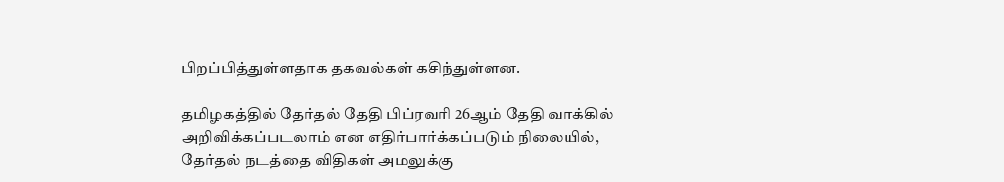பிறப்பித்துள்ளதாக தகவல்கள் கசிந்துள்ளன.

தமிழகத்தில் தேர்தல் தேதி பிப்ரவரி 26ஆம் தேதி வாக்கில் அறிவிக்கப்படலாம் என எதிர்பார்க்கப்படும் நிலையில், தேர்தல் நடத்தை விதிகள் அமலுக்கு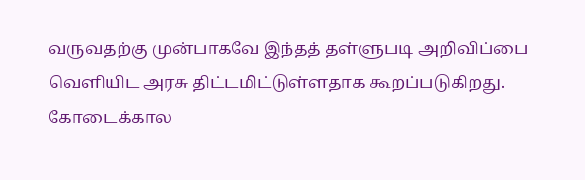வருவதற்கு முன்பாகவே இந்தத் தள்ளுபடி அறிவிப்பை வெளியிட அரசு திட்டமிட்டுள்ளதாக கூறப்படுகிறது. கோடைக்கால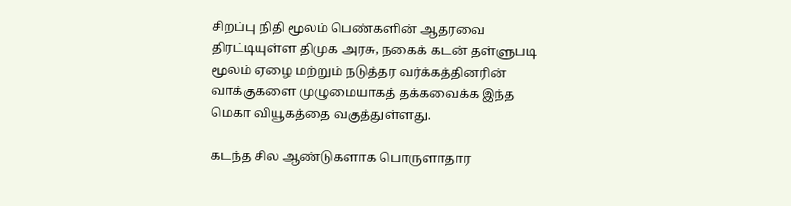சிறப்பு நிதி மூலம் பெண்களின் ஆதரவை திரட்டியுள்ள திமுக அரசு, நகைக் கடன் தள்ளுபடி மூலம் ஏழை மற்றும் நடுத்தர வர்க்கத்தினரின் வாக்குகளை முழுமையாகத் தக்கவைக்க இந்த மெகா வியூகத்தை வகுத்துள்ளது.

கடந்த சில ஆண்டுகளாக பொருளாதார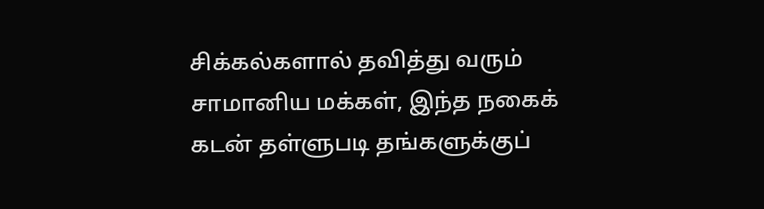சிக்கல்களால் தவித்து வரும் சாமானிய மக்கள், இந்த நகைக் கடன் தள்ளுபடி தங்களுக்குப்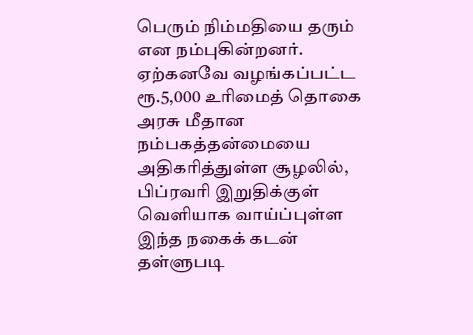பெரும் நிம்மதியை தரும் என நம்புகின்றனர். ஏற்கனவே வழங்கப்பட்ட ரூ.5,000 உரிமைத் தொகை அரசு மீதான நம்பகத்தன்மையை அதிகரித்துள்ள சூழலில், பிப்ரவரி இறுதிக்குள் வெளியாக வாய்ப்புள்ள இந்த நகைக் கடன் தள்ளுபடி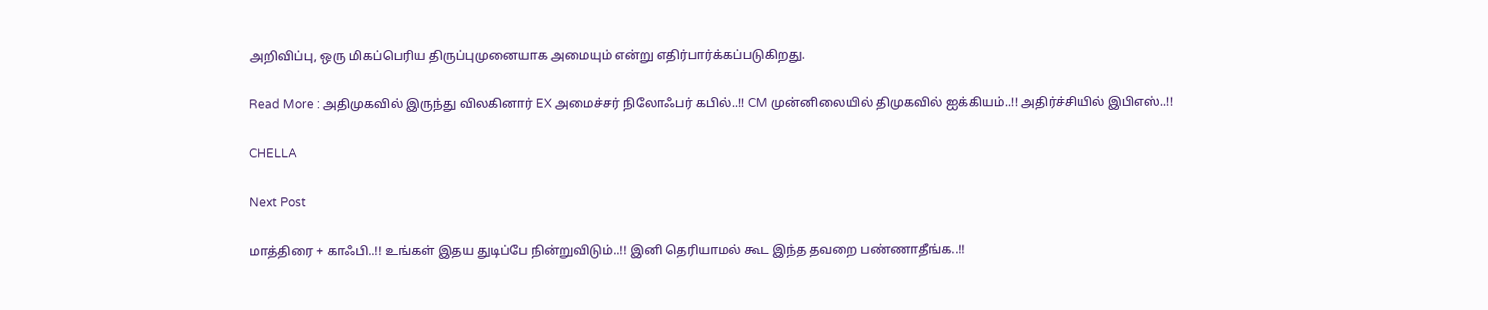அறிவிப்பு, ஒரு மிகப்பெரிய திருப்புமுனையாக அமையும் என்று எதிர்பார்க்கப்படுகிறது.

Read More : அதிமுகவில் இருந்து விலகினார் EX அமைச்சர் நிலோஃபர் கபில்..!! CM முன்னிலையில் திமுகவில் ஐக்கியம்..!! அதிர்ச்சியில் இபிஎஸ்..!!

CHELLA

Next Post

மாத்திரை + காஃபி..!! உங்கள் இதய துடிப்பே நின்றுவிடும்..!! இனி தெரியாமல் கூட இந்த தவறை பண்ணாதீங்க..!!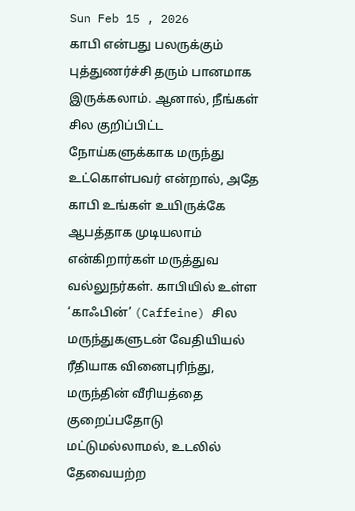Sun Feb 15 , 2026
காபி என்பது பலருக்கும் புத்துணர்ச்சி தரும் பானமாக இருக்கலாம். ஆனால், நீங்கள் சில குறிப்பிட்ட நோய்களுக்காக மருந்து உட்கொள்பவர் என்றால், அதே காபி உங்கள் உயிருக்கே ஆபத்தாக முடியலாம் என்கிறார்கள் மருத்துவ வல்லுநர்கள். காபியில் உள்ள ‘காஃபின்’ (Caffeine) சில மருந்துகளுடன் வேதியியல் ரீதியாக வினைபுரிந்து, மருந்தின் வீரியத்தை குறைப்பதோடு மட்டுமல்லாமல், உடலில் தேவையற்ற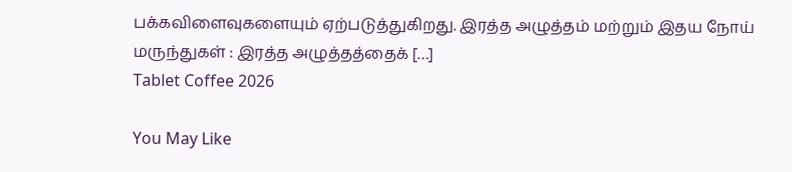பக்கவிளைவுகளையும் ஏற்படுத்துகிறது. இரத்த அழுத்தம் மற்றும் இதய நோய் மருந்துகள் : இரத்த அழுத்தத்தைக் […]
Tablet Coffee 2026

You May Like